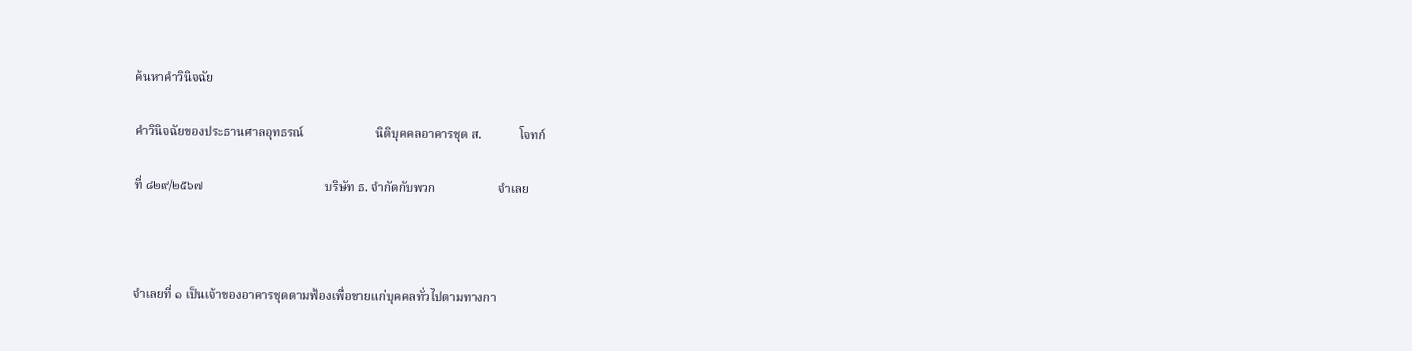ค้นหาคำวินิจฉัย

คำวินิจฉัยของประธานศาลอุทธรณ์                       นิติบุคคลอาคารชุด ส.            โจทก์

ที่ ๘๒๙/๒๕๖๗                                       บริษัท ธ. จำกัดกับพวก                    จำเลย



จำเลยที่ ๑ เป็นเจ้าของอาคารชุดตามฟ้องเพื่อขายแก่บุคคลทั่วไปตามทางกา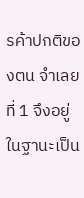รค้าปกติของตน จำเลยที่ 1 จึงอยู่ในฐานะเป็น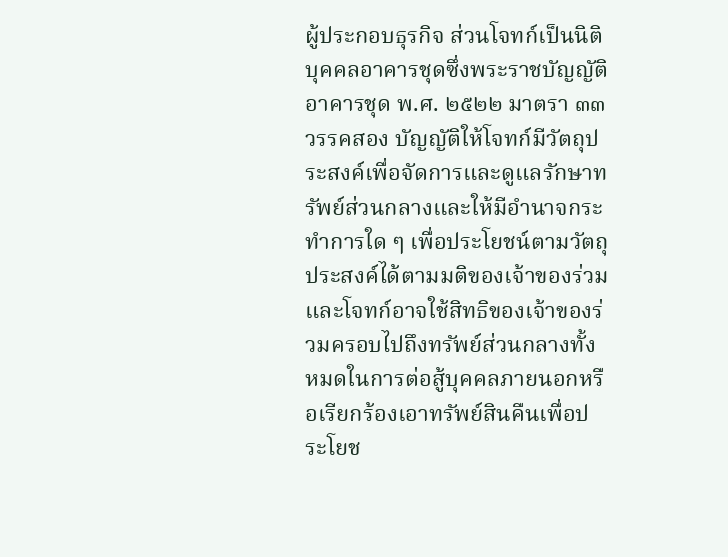ผู้ประกอบธุรกิจ ส่วนโจทก์เป็นนิติบุคคลอาคารชุดซึ่งพระราชบัญญัติอาคารชุด พ.ศ. ๒๕๒๒ มาตรา ๓๓ วรรคสอง บัญญัติให้โจทก์มีวัตถุประสงค์เพื่อจัดการและดูแลรักษาทรัพย์ส่วนกลางและให้มีอำนาจกระทำการใด ๆ เพื่อประโยชน์ตามวัตถุประสงค์ได้ตามมติของเจ้าของร่วม และโจทก์อาจใช้สิทธิของเจ้าของร่วมครอบไปถึงทรัพย์ส่วนกลางทั้งหมดในการต่อสู้บุคคลภายนอกหรือเรียกร้องเอาทรัพย์สินคืนเพื่อประโยช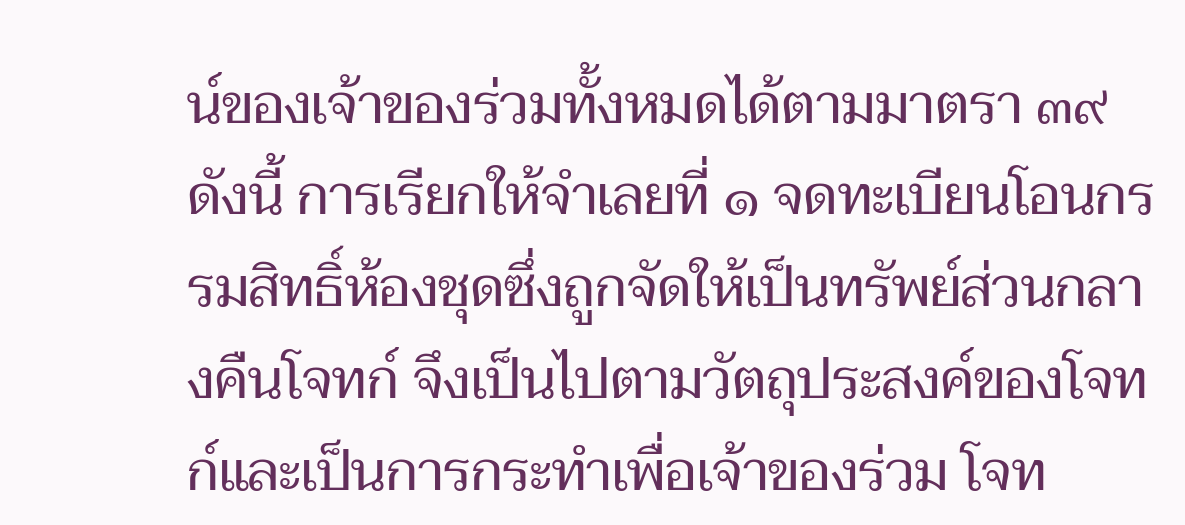น์ของเจ้าของร่วมทั้งหมดได้ตามมาตรา ๓๙ ดังนี้ การเรียกให้จำเลยที่ ๑ จดทะเบียนโอนกรรมสิทธิ์ห้องชุดซึ่งถูกจัดให้เป็นทรัพย์ส่วนกลางคืนโจทก์ จึงเป็นไปตามวัตถุประสงค์ของโจทก์และเป็นการกระทำเพื่อเจ้าของร่วม โจท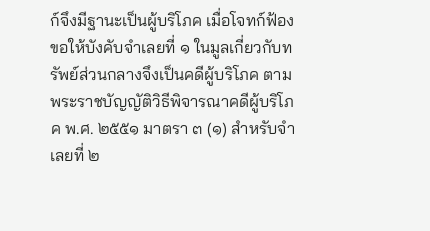ก์จึงมีฐานะเป็นผู้บริโภค เมื่อโจทก์ฟ้องขอให้บังคับจำเลยที่ ๑ ในมูลเกี่ยวกับทรัพย์ส่วนกลางจึงเป็นคดีผู้บริโภค ตามพระราชบัญญัติวิธีพิจารณาคดีผู้บริโภค พ.ศ. ๒๕๕๑ มาตรา ๓ (๑) สำหรับจำเลยที่ ๒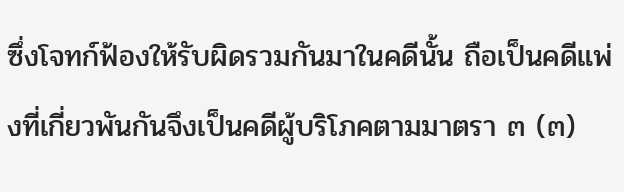ซึ่งโจทก์ฟ้องให้รับผิดรวมกันมาในคดีนั้น ถือเป็นคดีแพ่งที่เกี่ยวพันกันจึงเป็นคดีผู้บริโภคตามมาตรา ๓ (๓)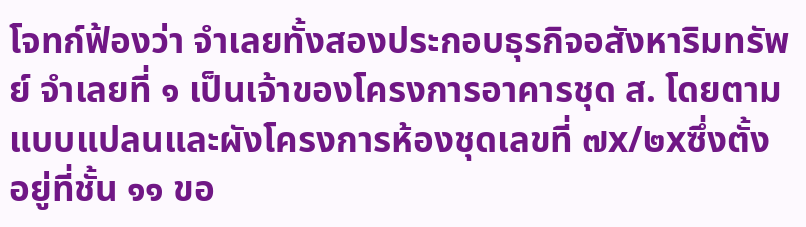โจทก์ฟ้องว่า จำเลยทั้งสองประกอบธุรกิจอสังหาริมทรัพย์ จำเลยที่ ๑ เป็นเจ้าของโครงการอาคารชุด ส. โดยตามแบบแปลนและผังโครงการห้องชุดเลขที่ ๗x/๒xซึ่งตั้งอยู่ที่ชั้น ๑๑ ขอ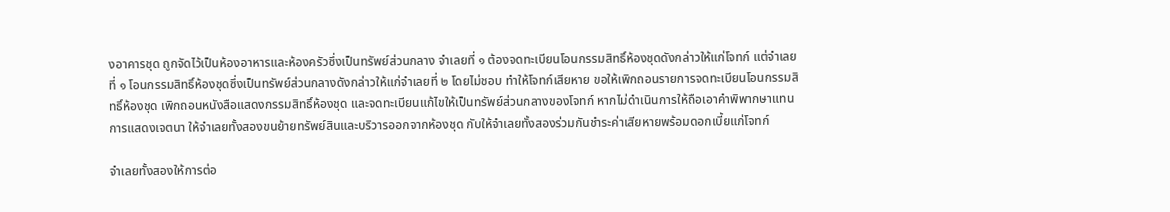งอาคารชุด ถูกจัดไว้เป็นห้องอาหารและห้องครัวซึ่งเป็นทรัพย์ส่วนกลาง จำเลยที่ ๑ ต้องจดทะเบียนโอนกรรมสิทธิ์ห้องชุดดังกล่าวให้แก่โจทก์ แต่จำเลยที่ ๑ โอนกรรมสิทธิ์ห้องชุดซึ่งเป็นทรัพย์ส่วนกลางดังกล่าวให้แก่จำเลยที่ ๒ โดยไม่ชอบ ทำให้โจทก์เสียหาย ขอให้เพิกถอนรายการจดทะเบียนโอนกรรมสิทธิ์ห้องชุด เพิกถอนหนังสือแสดงกรรมสิทธิ์ห้องชุด และจดทะเบียนแก้ไขให้เป็นทรัพย์ส่วนกลางของโจทก์ หากไม่ดำเนินการให้ถือเอาคำพิพากษาแทนการแสดงเจตนา ให้จำเลยทั้งสองขนย้ายทรัพย์สินและบริวารออกจากห้องชุด กับให้จำเลยทั้งสองร่วมกันชำระค่าเสียหายพร้อมดอกเบี้ยแก่โจทก์

จำเลยทั้งสองให้การต่อ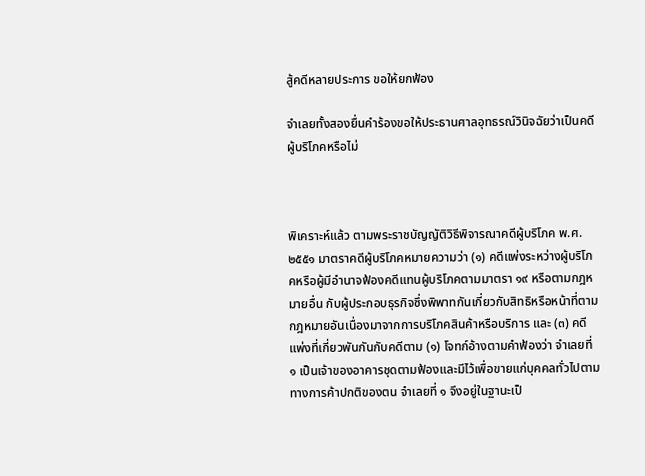สู้คดีหลายประการ ขอให้ยกฟ้อง

จำเลยทั้งสองยื่นคำร้องขอให้ประธานศาลอุทธรณ์วินิจฉัยว่าเป็นคดีผู้บริโภคหรือไม่



พิเคราะห์แล้ว ตามพระราชบัญญัติวิธีพิจารณาคดีผู้บริโภค พ.ศ. ๒๕๕๑ มาตราคดีผู้บริโภคหมายความว่า (๑) คดีแพ่งระหว่างผู้บริโภคหรือผู้มีอำนาจฟ้องคดีแทนผู้บริโภคตามมาตรา ๑๙ หรือตามกฎหมายอื่น กับผู้ประกอบธุรกิจซึ่งพิพาทกันเกี่ยวกับสิทธิหรือหน้าที่ตามกฎหมายอันเนื่องมาจากการบริโภคสินค้าหรือบริการ และ (๓) คดีแพ่งที่เกี่ยวพันกันกับคดีตาม (๑) โจทก์อ้างตามคำฟ้องว่า จำเลยที่ ๑ เป็นเจ้าของอาคารชุดตามฟ้องและมีไว้เพื่อขายแก่บุคคลทั่วไปตามทางการค้าปกติของตน จำเลยที่ ๑ จึงอยู่ในฐานะเป็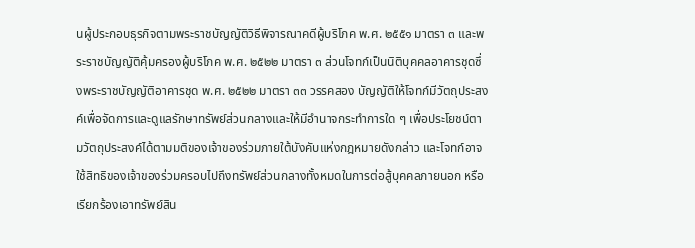นผู้ประกอบธุรกิจตามพระราชบัญญัติวิธีพิจารณาคดีผู้บริโภค พ.ศ. ๒๕๕๑ มาตรา ๓ และพระราชบัญญัติคุ้มครองผู้บริโภค พ.ศ. ๒๕๒๒ มาตรา ๓ ส่วนโจทก์เป็นนิติบุคคลอาคารชุดซึ่งพระราชบัญญัติอาคารชุด พ.ศ. ๒๕๒๒ มาตรา ๓๓ วรรคสอง บัญญัติให้โจทก์มีวัตถุประสงค์เพื่อจัดการและดูแลรักษาทรัพย์ส่วนกลางและให้มีอำนาจกระทำการใด ๆ เพื่อประโยชน์ตามวัตถุประสงค์ได้ตามมติของเจ้าของร่วมภายใต้บังคับแห่งกฎหมายดังกล่าว และโจทก์อาจใช้สิทธิของเจ้าของร่วมครอบไปถึงทรัพย์ส่วนกลางทั้งหมดในการต่อสู้บุคคลภายนอก หรือเรียกร้องเอาทรัพย์สิน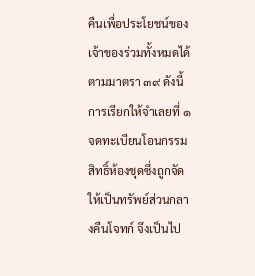คืนเพื่อประโยชน์ของเจ้าของร่วมทั้งหมดได้ตามมาตรา ๓๙ ดังนี้ การเรียกให้จำเลยที่ ๑ จดทะเบียนโอนกรรมสิทธิ์ห้องชุดซึ่งถูกจัดให้เป็นทรัพย์ส่วนกลางคืนโจทก์ จึงเป็นไป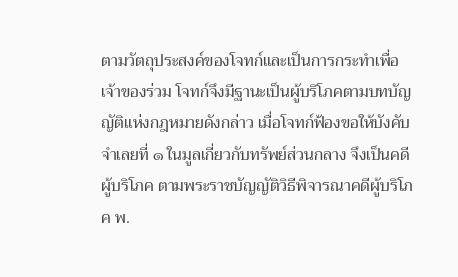ตามวัตถุประสงค์ของโจทก์และเป็นการกระทำเพื่อเจ้าของร่วม โจทก์จึงมีฐานะเป็นผู้บริโภคตามบทบัญญัติแห่งกฎหมายดังกล่าว เมื่อโจทก์ฟ้องขอให้บังคับจำเลยที่ ๑ ในมูลเกี่ยวกับทรัพย์ส่วนกลาง จึงเป็นคดีผู้บริโภค ตามพระราชบัญญัติวิธีพิจารณาคดีผู้บริโภค พ.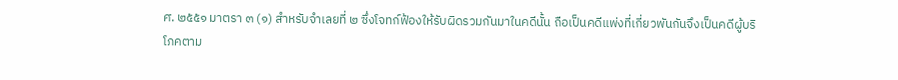ศ. ๒๕๕๑ มาตรา ๓ (๑) สำหรับจำเลยที่ ๒ ซึ่งโจทก์ฟ้องให้รับผิดรวมกันมาในคดีนั้น ถือเป็นคดีแพ่งที่เกี่ยวพันกันจึงเป็นคดีผู้บริโภคตาม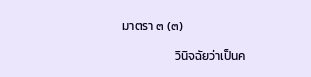มาตรา ๓ (๓)

                   วินิจฉัยว่าเป็นค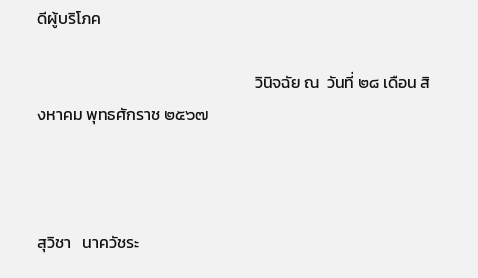ดีผู้บริโภค

                                                           วินิจฉัย ณ  วันที่ ๒๘ เดือน สิงหาคม พุทธศักราช ๒๕๖๗



สุวิชา   นาควัชระ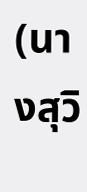(นางสุวิ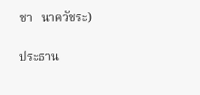ชา   นาควัชระ)

ประธาน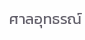ศาลอุทธรณ์